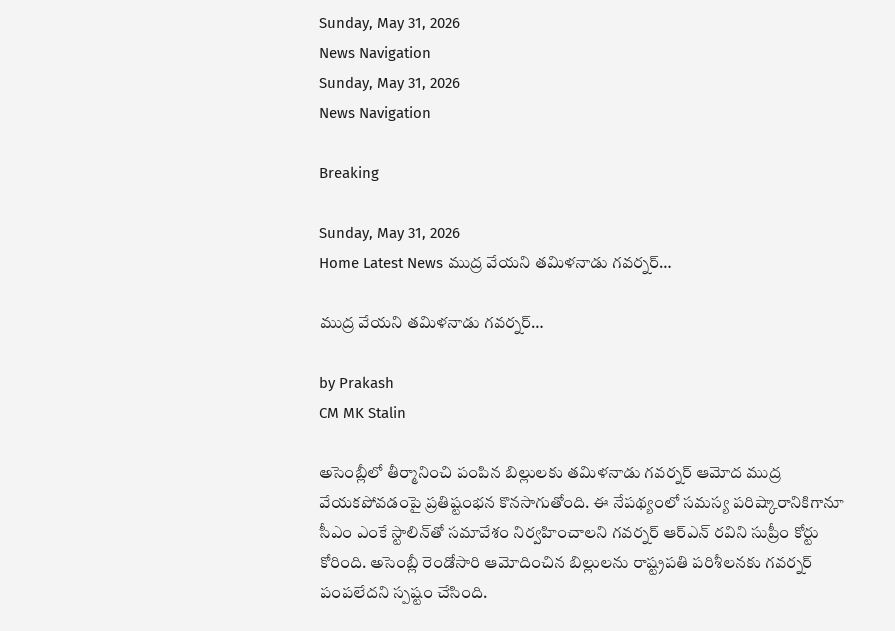Sunday, May 31, 2026
News Navigation
Sunday, May 31, 2026
News Navigation

Breaking

Sunday, May 31, 2026
Home Latest News ముద్ర వేయని తమిళనాడు గవర్నర్‌…

ముద్ర వేయని తమిళనాడు గవర్నర్‌…

by Prakash
CM MK Stalin

అసెంబ్లీలో తీర్మానించి పంపిన బిల్లులకు తమిళనాడు గవర్నర్‌ ఆమోద ముద్ర వేయకపోవడంపై ప్రతిష్టంభన కొనసాగుతోంది. ఈ నేపథ్యంలో సమస్య పరిష్కారానికిగానూ సీఎం ఎంకే స్టాలిన్‌తో సమావేశం నిర్వహించాలని గవర్నర్‌ ఆర్‌ఎన్‌ రవిని సుప్రీం కోర్టు కోరింది. అసెంబ్లీ రెండోసారి ఆమోదించిన బిల్లులను రాష్ట్రపతి పరిశీలనకు గవర్నర్‌ పంపలేదని స్పష్టం చేసింది.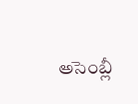అసెంబ్లీ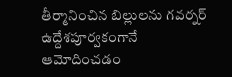తీర్మానించిన బిల్లులను గవర్నర్‌ ఉద్దేశపూర్వకంగానే ఆమోదించడం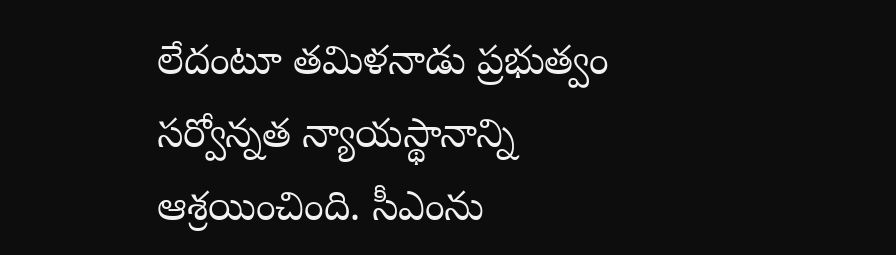లేదంటూ తమిళనాడు ప్రభుత్వం సర్వోన్నత న్యాయస్థానాన్ని ఆశ్రయించింది. సీఎంను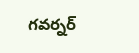గవర్నర్‌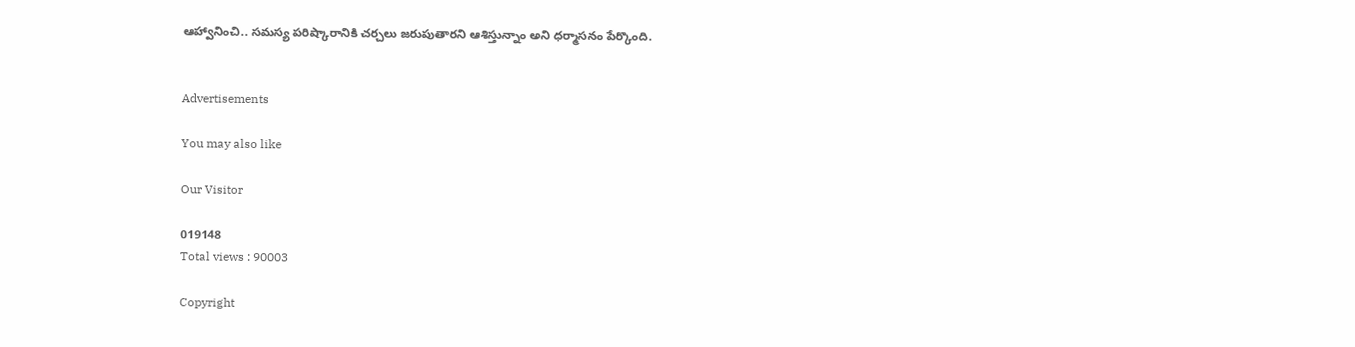ఆహ్వానించి.. సమస్య పరిష్కారానికి చర్చలు జరుపుతారని ఆశిస్తున్నాం అని ధర్మాసనం పేర్కొంది.


Advertisements

You may also like

Our Visitor

019148
Total views : 90003

Copyright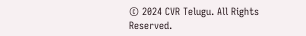© 2024 CVR Telugu. All Rights Reserved.